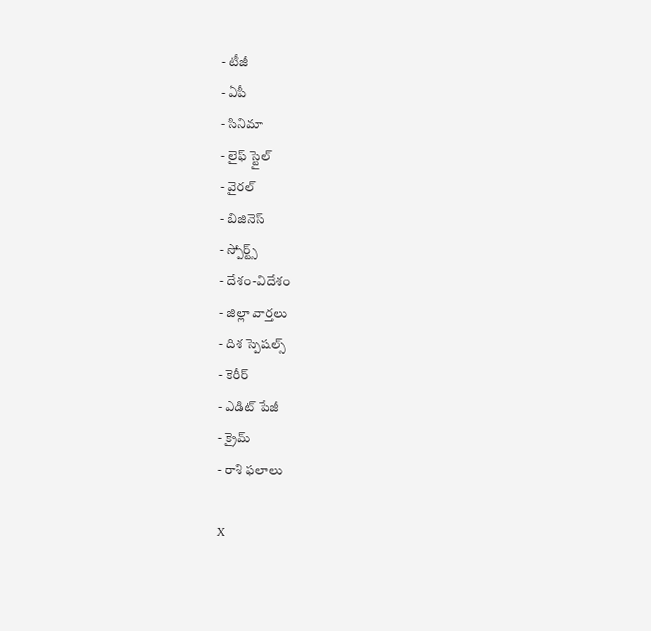- టీజీ
- ఏపీ
- సినిమా
- లైఫ్ స్టైల్
- వైరల్
- బిజినెస్
- స్పోర్ట్స్
- దేశం-విదేశం
- జిల్లా వార్తలు
- దిశ స్పెషల్స్
- కెరీర్
- ఎడిట్ పేజీ
- క్రైమ్
- రాశి ఫలాలు

X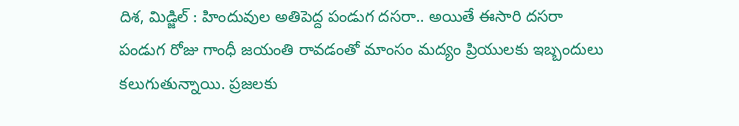దిశ, మిడ్జిల్ : హిందువుల అతిపెద్ద పండుగ దసరా.. అయితే ఈసారి దసరా పండుగ రోజు గాంధీ జయంతి రావడంతో మాంసం మద్యం ప్రియులకు ఇబ్బందులు కలుగుతున్నాయి. ప్రజలకు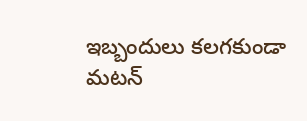ఇబ్బందులు కలగకుండా మటన్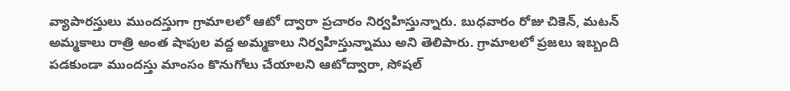వ్యాపారస్తులు ముందస్తుగా గ్రామాలలో ఆటో ద్వారా ప్రచారం నిర్వహిస్తున్నారు. బుధవారం రోజు చికెన్, మటన్ అమ్మకాలు రాత్రి అంత షాపుల వద్ద అమ్మకాలు నిర్వహిస్తున్నాము అని తెలిపారు. గ్రామాలలో ప్రజలు ఇబ్బంది పడకుండా ముందస్తు మాంసం కొనుగోలు చేయాలని ఆటోద్వారా, సోషల్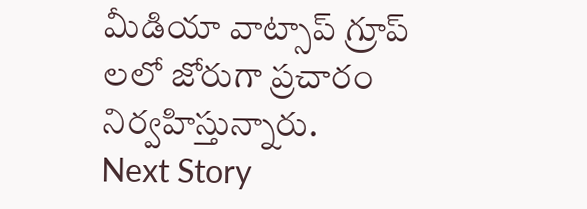మీడియా వాట్సాప్ గ్రూప్ లలో జోరుగా ప్రచారం నిర్వహిస్తున్నారు.
Next Story